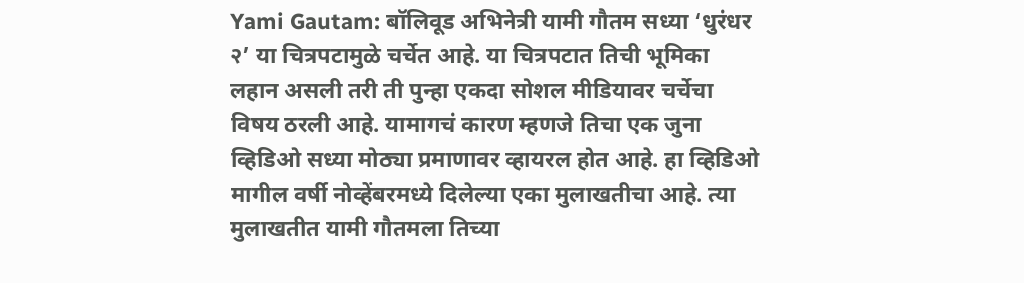Yami Gautam: बॉलिवूड अभिनेत्री यामी गौतम सध्या ‘धुरंधर २’ या चित्रपटामुळे चर्चेत आहे. या चित्रपटात तिची भूमिका लहान असली तरी ती पुन्हा एकदा सोशल मीडियावर चर्चेचा विषय ठरली आहे. यामागचं कारण म्हणजे तिचा एक जुना व्हिडिओ सध्या मोठ्या प्रमाणावर व्हायरल होत आहे. हा व्हिडिओ मागील वर्षी नोव्हेंबरमध्ये दिलेल्या एका मुलाखतीचा आहे. त्या मुलाखतीत यामी गौतमला तिच्या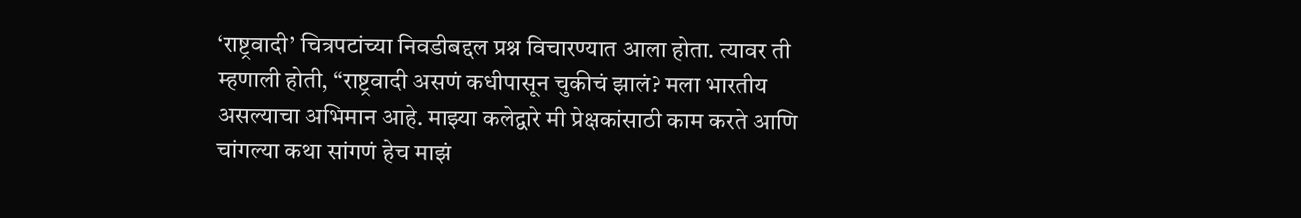‘राष्ट्रवादी’ चित्रपटांच्या निवडीबद्दल प्रश्न विचारण्यात आला होता. त्यावर ती म्हणाली होती, “राष्ट्रवादी असणं कधीपासून चुकीचं झालं? मला भारतीय असल्याचा अभिमान आहे. माझ्या कलेद्वारे मी प्रेक्षकांसाठी काम करते आणि चांगल्या कथा सांगणं हेच माझं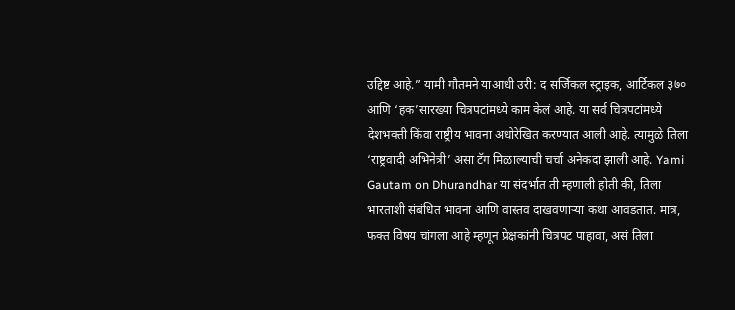उद्दिष्ट आहे.” यामी गौतमने याआधी उरी: द सर्जिकल स्ट्राइक, आर्टिकल ३७० आणि ‘हक’सारख्या चित्रपटांमध्ये काम केलं आहे. या सर्व चित्रपटांमध्ये देशभक्ती किंवा राष्ट्रीय भावना अधोरेखित करण्यात आली आहे. त्यामुळे तिला ‘राष्ट्रवादी अभिनेत्री’ असा टॅग मिळाल्याची चर्चा अनेकदा झाली आहे. Yami Gautam on Dhurandhar या संदर्भात ती म्हणाली होती की, तिला भारताशी संबंधित भावना आणि वास्तव दाखवणाऱ्या कथा आवडतात. मात्र, फक्त विषय चांगला आहे म्हणून प्रेक्षकांनी चित्रपट पाहावा, असं तिला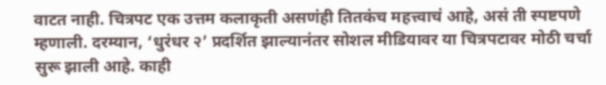वाटत नाही. चित्रपट एक उत्तम कलाकृती असणंही तितकंच महत्त्वाचं आहे, असं ती स्पष्टपणे म्हणाली. दरम्यान, ‘धुरंधर २’ प्रदर्शित झाल्यानंतर सोशल मीडियावर या चित्रपटावर मोठी चर्चा सुरू झाली आहे. काही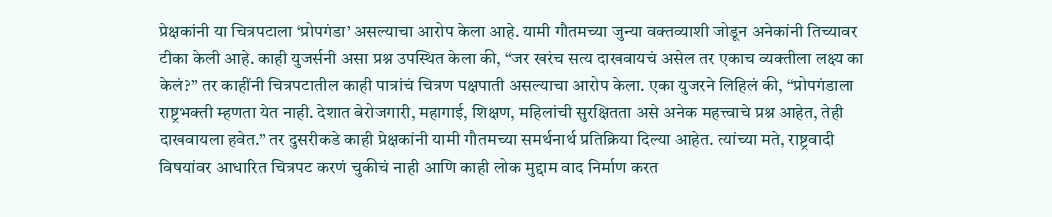प्रेक्षकांनी या चित्रपटाला ‘प्रोपगंडा’ असल्याचा आरोप केला आहे. यामी गौतमच्या जुन्या वक्तव्याशी जोडून अनेकांनी तिच्यावर टीका केली आहे. काही युजर्सनी असा प्रश्न उपस्थित केला की, “जर खरंच सत्य दाखवायचं असेल तर एकाच व्यक्तीला लक्ष्य का केलं?” तर काहींनी चित्रपटातील काही पात्रांचं चित्रण पक्षपाती असल्याचा आरोप केला. एका युजरने लिहिलं की, “प्रोपगंडाला राष्ट्रभक्ती म्हणता येत नाही. देशात बेरोजगारी, महागाई, शिक्षण, महिलांची सुरक्षितता असे अनेक महत्त्वाचे प्रश्न आहेत, तेही दाखवायला हवेत.” तर दुसरीकडे काही प्रेक्षकांनी यामी गौतमच्या समर्थनार्थ प्रतिक्रिया दिल्या आहेत. त्यांच्या मते, राष्ट्रवादी विषयांवर आधारित चित्रपट करणं चुकीचं नाही आणि काही लोक मुद्दाम वाद निर्माण करत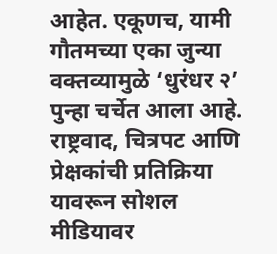आहेत. एकूणच, यामी गौतमच्या एका जुन्या वक्तव्यामुळे ‘धुरंधर २’ पुन्हा चर्चेत आला आहे. राष्ट्रवाद, चित्रपट आणि प्रेक्षकांची प्रतिक्रिया यावरून सोशल मीडियावर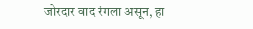जोरदार वाद रंगला असून, हा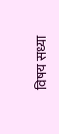विषय सध्या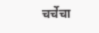चर्चेचा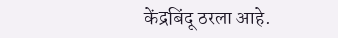केंद्रबिंदू ठरला आहे.